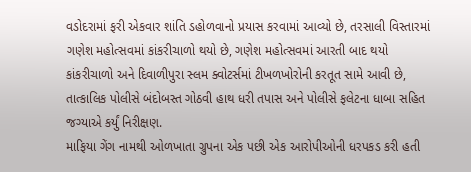વડોદરામાં ફરી એકવાર શાંતિ ડહોળવાનો પ્રયાસ કરવામાં આવ્યો છે, તરસાલી વિસ્તારમાં ગણેશ મહોત્સવમાં કાંકરીચાળો થયો છે, ગણેશ મહોત્સવમાં આરતી બાદ થયો કાંકરીચાળો અને દિવાળીપુરા સ્લમ ક્વોટર્સમાં ટીખળખોરોની કરતૂત સામે આવી છે, તાત્કાલિક પોલીસે બંદોબસ્ત ગોઠવી હાથ ધરી તપાસ અને પોલીસે ફલેટના ધાબા સહિત જગ્યાએ કર્યું નિરીક્ષણ.
માફિયા ગેંગ નામથી ઓળખાતા ગ્રુપના એક પછી એક આરોપીઓની ધરપકડ કરી હતી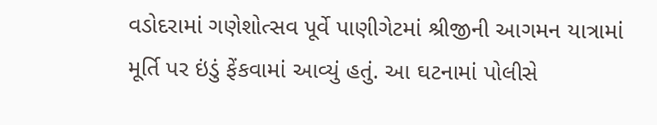વડોદરામાં ગણેશોત્સવ પૂર્વે પાણીગેટમાં શ્રીજીની આગમન યાત્રામાં મૂર્તિ પર ઇંડું ફેંકવામાં આવ્યું હતું. આ ઘટનામાં પોલીસે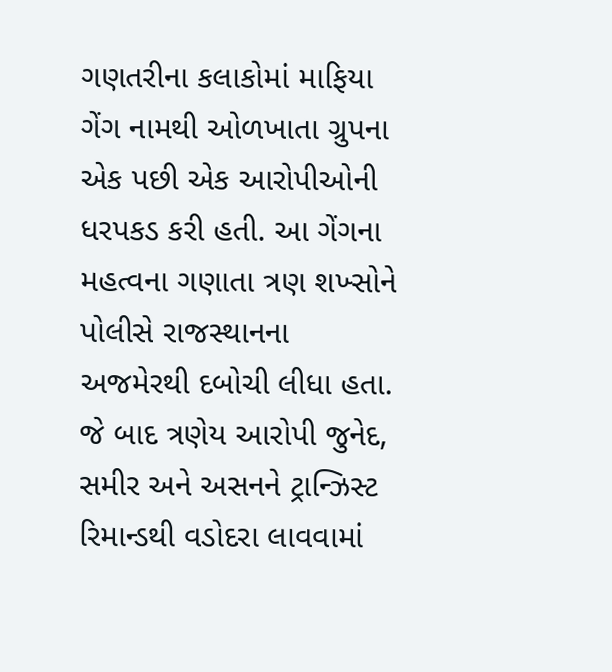ગણતરીના કલાકોમાં માફિયા ગેંગ નામથી ઓળખાતા ગ્રુપના એક પછી એક આરોપીઓની ધરપકડ કરી હતી. આ ગેંગના મહત્વના ગણાતા ત્રણ શખ્સોને પોલીસે રાજસ્થાનના અજમેરથી દબોચી લીધા હતા. જે બાદ ત્રણેય આરોપી જુનેદ, સમીર અને અસનને ટ્રાન્ઝિસ્ટ રિમાન્ડથી વડોદરા લાવવામાં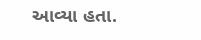આવ્યા હતા.